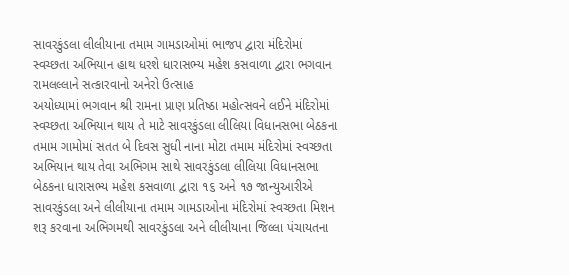સાવરકુંડલા લીલીયાના તમામ ગામડાઓમાં ભાજપ દ્વારા મંદિરોમાં સ્વચ્છતા અભિયાન હાથ ધરશે ધારાસભ્ય મહેશ કસવાળા દ્વારા ભગવાન રામલલ્લાને સત્કારવાનો અનેરો ઉત્સાહ
અયોધ્યામાં ભગવાન શ્રી રામના પ્રાણ પ્રતિષ્ઠા મહોત્સવને લઈને મંદિરોમાં સ્વચ્છતા અભિયાન થાય તે માટે સાવરકુંડલા લીલિયા વિધાનસભા બેઠકના તમામ ગામોમાં સતત બે દિવસ સુધી નાના મોટા તમામ મંદિરોમાં સ્વચ્છતા અભિયાન થાય તેવા અભિગમ સાથે સાવરકુંડલા લીલિયા વિધાનસભા બેઠકના ધારાસભ્ય મહેશ કસવાળા દ્વારા ૧૬ અને ૧૭ જાન્યુઆરીએ સાવરકુંડલા અને લીલીયાના તમામ ગામડાઓના મંદિરોમાં સ્વચ્છતા મિશન શરૂ કરવાના અભિગમથી સાવરકુંડલા અને લીલીયાના જિલ્લા પંચાયતના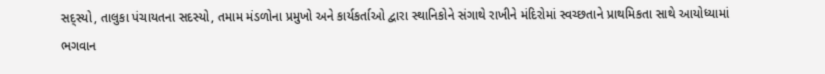સદ્સ્યો, તાલુકા પંચાયતના સદસ્યો, તમામ મંડળોના પ્રમુખો અને કાર્યકર્તાઓ દ્વારા સ્થાનિકોને સંગાથે રાખીને મંદિરોમાં સ્વચ્છતાને પ્રાથમિકતા સાથે આયોધ્યામાં ભગવાન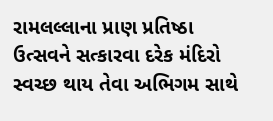રામલલ્લાના પ્રાણ પ્રતિષ્ઠા ઉત્સવને સત્કારવા દરેક મંદિરો સ્વચ્છ થાય તેવા અભિગમ સાથે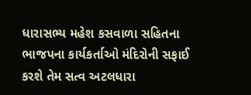ધારાસભ્ય મહેશ કસવાળા સહિતના ભાજપના કાર્યકર્તાઓ મંદિરોની સફાઈ કરશે તેમ સત્વ અટલધારા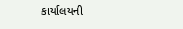કાર્યાલયની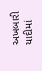અખબારી યાદીમાં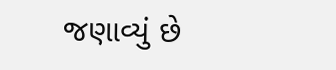જણાવ્યું છે